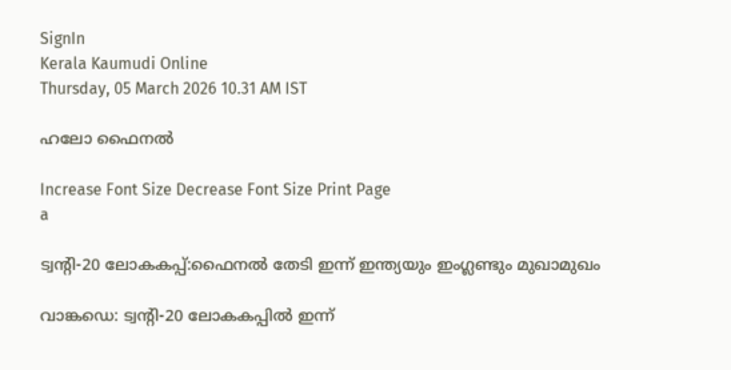SignIn
Kerala Kaumudi Online
Thursday, 05 March 2026 10.31 AM IST

ഹലോ ഫൈനൽ

Increase Font Size Decrease Font Size Print Page
a

ട്വന്റി-20 ലോകകപ്പ്:ഫൈനൽ തേടി ഇന്ന് ഇന്ത്യയും ഇംഗ്ലണ്ടും മുഖാമുഖം

വാങ്കഡെ: ട്വന്റി-20 ലോകകപ്പ‌ിൽ ഇന്ന്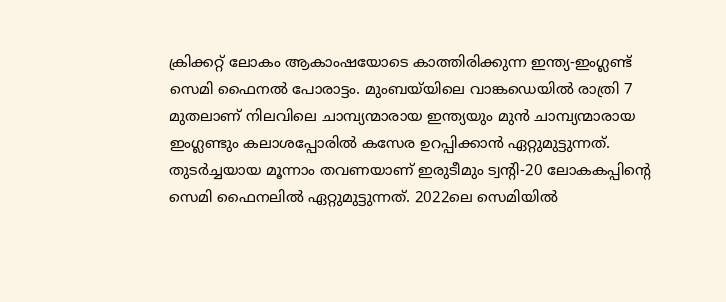ക്രിക്കറ്റ് ലോകം ആകാംഷയോടെ കാത്തിരിക്കുന്ന ഇന്ത്യ-ഇംഗ്ലണ്ട് സെമി ഫൈനൽ പോരാട്ടം. മുംബയ്‌‌യിലെ വാങ്കഡെയിൽ രാത്രി 7 മുതലാണ് നിലവിലെ ചാമ്പ്യന്മാരായ ഇന്ത്യയും മുൻ ചാമ്പ്യന്മാരായ ഇംഗ്ലണ്ടും കലാശപ്പോരിൽ കസേര ഉറപ്പിക്കാൻ ഏറ്റുമുട്ടുന്നത്. തുടർച്ചയായ മൂന്നാം തവണയാണ് ഇരുടീമും ട്വന്റി-20 ലോകകപ്പിന്റെ സെമി ഫൈനലിൽ ഏറ്റുമുട്ടുന്നത്. 2022ലെ സെമിയിൽ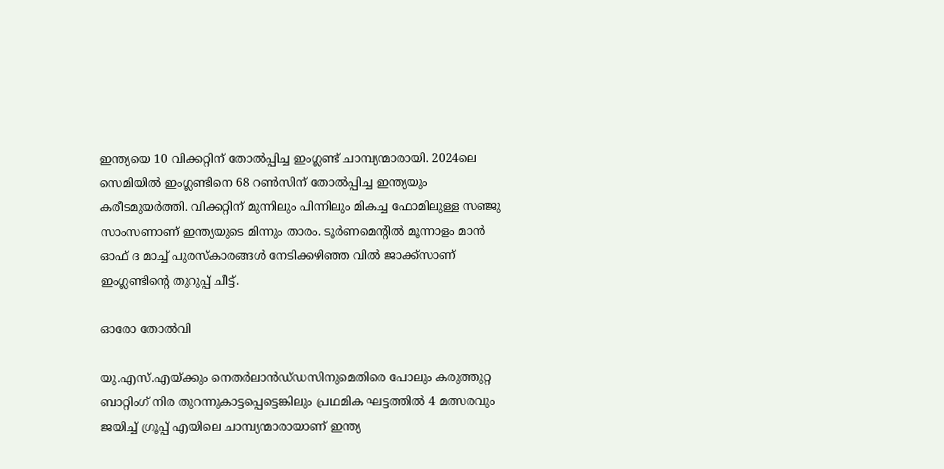ഇന്ത്യയെ 10 വിക്കറ്റിന് തോൽപ്പിച്ച ഇംഗ്ലണ്ട് ചാമ്പ്യന്മാരായി. 2024ലെ സെമിയിൽ ഇംഗ്ലണ്ടിനെ 68 റൺസിന് തോൽപ്പിച്ച ഇന്ത്യയും കരീടമുയർത്തി. വിക്കറ്റിന് മുന്നിലും പിന്നിലും മികച്ച ഫോമിലുള്ള സഞ്ജു സാംസണാണ് ഇന്ത്യയുടെ മിന്നും താരം. ടൂർണമെന്റിൽ മൂന്നാളം മാൻ ഓഫ് ദ മാച്ച് പുരസ്കാരങ്ങൾ നേടിക്കഴിഞ്ഞ വിൽ ജാക്ക്‌സാണ് ഇംഗ്ലണ്ടിന്റെ തുറുപ്പ് ചീട്ട്.

ഓരോ തോൽവി

യു.എസ്.എയ്‌ക്കും നെതർലാൻഡ്‌ഡസിനുമെതിരെ പോലും കരുത്തുറ്റ ബാറ്റിംഗ് നിര തുറന്നുകാട്ടപ്പെട്ടെങ്കിലും പ്രഥമിക ഘട്ടത്തിൽ 4 മത്സരവും ജയിച്ച് ഗ്രൂപ്പ് എയിലെ ചാമ്പ്യന്മാരായാണ് ഇന്ത്യ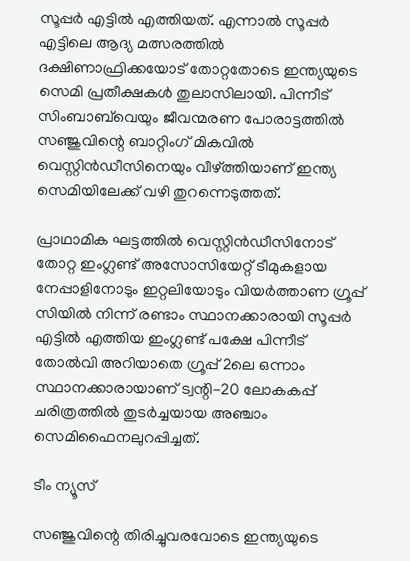സൂപ്പർ എട്ടിൽ എത്തിയത്. എന്നാൽ സൂപ്പർ എട്ടിലെ ആദ്യ മത്സരത്തിൽ ദക്ഷിണാഫ്രിക്കയോട് തോറ്റതോടെ ഇന്ത്യയുടെ സെമി പ്രതീക്ഷകൾ തുലാസിലായി. പിന്നീട് സിംബാബ്‌വെയും ജീവന്മരണ പോരാട്ടത്തിൽ സഞ്ജുവിന്റെ ബാറ്റിംഗ് മികവിൽ വെസ്റ്റിൻഡീസിനെയും വീഴ്‌ത്തിയാണ് ഇന്ത്യ സെമിയിലേക്ക് വഴി തുറന്നെടുത്തത്.

പ്രാഥാമിക ഘട്ടത്തിൽ വെസ്റ്റിൻഡീസിനോട് തോറ്റ ഇംഗ്ലണ്ട് അസോസിയേറ്റ് ടീമുകളായ നേപ്പാളിനോടും ഇറ്റലിയോടും വിയർത്താണ ഗ്രൂപ്പ് സിയിൽ നിന്ന് രണ്ടാം സ്ഥാനക്കാരായി സൂപ്പർ എട്ടിൽ എത്തിയ ഇംഗ്ലണ്ട് പക്ഷേ പിന്നീട് തോൽവി അറിയാതെ ഗ്രൂപ്പ് 2ലെ ഒന്നാം സ്ഥാനക്കാരായാണ് ട്വന്റി-20 ലോകകപ്പ് ചരിത്രത്തിൽ തുടർച്ചയായ അഞ്ചാം സെമിഫൈനലുറപ്പിച്ചത്.

ടീം ന്യൂസ്

സഞ്ജുവിന്റെ തിരിച്ചുവരവോടെ ഇന്ത്യയുടെ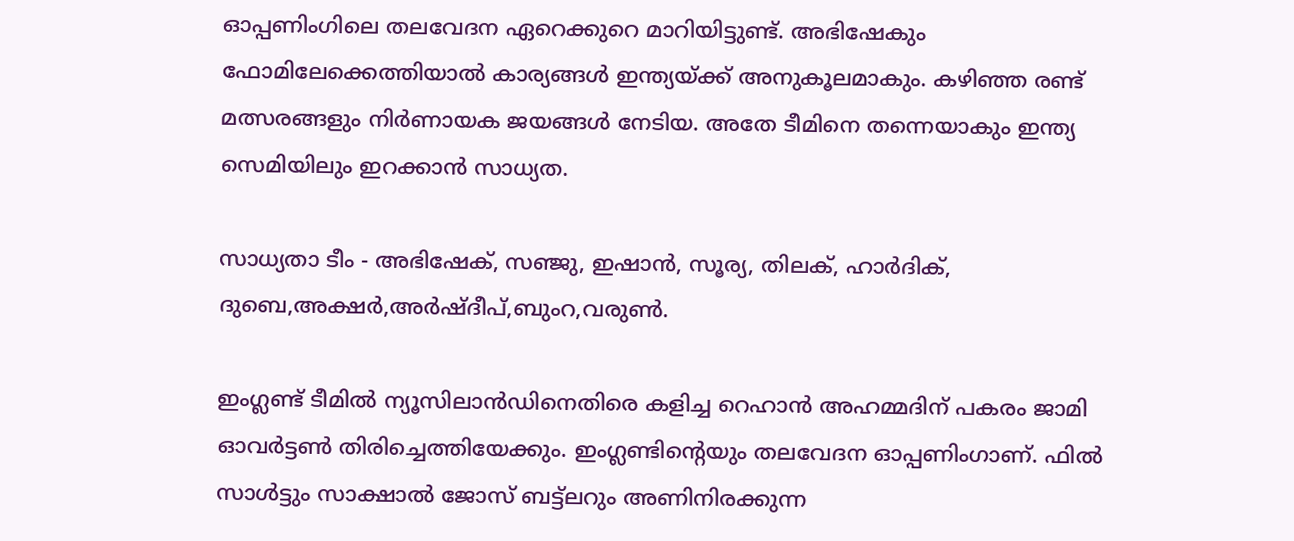ഓപ്പണിംഗിലെ തലവേദന ഏറെക്കുറെ മാറിയിട്ടുണ്ട്. അഭിഷേകും ഫോമിലേക്കെത്തിയാൽ കാര്യങ്ങൾ ഇന്ത്യയ്‌ക്ക് അനുകൂലമാകും. കഴിഞ്ഞ രണ്ട് മത്സരങ്ങളും നിർണായക ജയങ്ങൾ നേടിയ. അതേ ടീമിനെ തന്നെയാകും ഇന്ത്യ സെമിയിലും ഇറക്കാൻ സാധ്യത.

സാധ്യതാ ടീം - അഭിഷേക്, സഞ്ജു, ഇഷാൻ, സൂര്യ, തിലക്, ഹാർദിക്, ദുബെ,അക്ഷർ,അർഷ്‌ദീപ്,ബുംറ,വരുൺ.

ഇംഗ്ലണ്ട് ടീമിൽ ന്യൂസിലാൻഡിനെതിരെ കളിച്ച റെഹാൻ അഹമ്മദിന് പകരം ജാമി ഓവർട്ടൺ തിരിച്ചെത്തിയേക്കും. ഇംഗ്ലണ്ടിന്റെയും തലവേദന ഓപ്പണിംഗാണ്. ഫിൽ സാൾട്ടും സാക്ഷാൽ ജോസ് ബട്ട്‌ലറും അണിനിരക്കുന്ന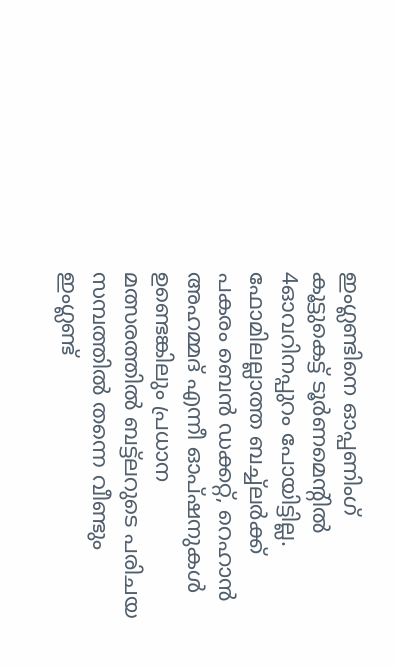ഇംഗ്ലണ്ടിനെ ഓപ്പണിംഗ് കൂട്ടുകെട്ട് ടൂർണമെന്റിൽ 4ഓവറിനപ്പുറം പോയിട്ടില്ല. ഫോമിലല്ലാത്ത ബച്ച്‌ലർക്ക് പകരം ബെൻ ‌ഡക്കറ്റ്, റെഹാൻ അഹമ്മദ് എന്നീ ഓപ്‌ഷനുകൾ ഉണ്ടെങ്കിലും പ്രധാന മത്സരത്തിൽ ബട്ട്‌ലറുടെ പരിചയ സമ്പത്തിൽ തന്നെ വീണ്ടും ഇംഗ്ലണ്ട്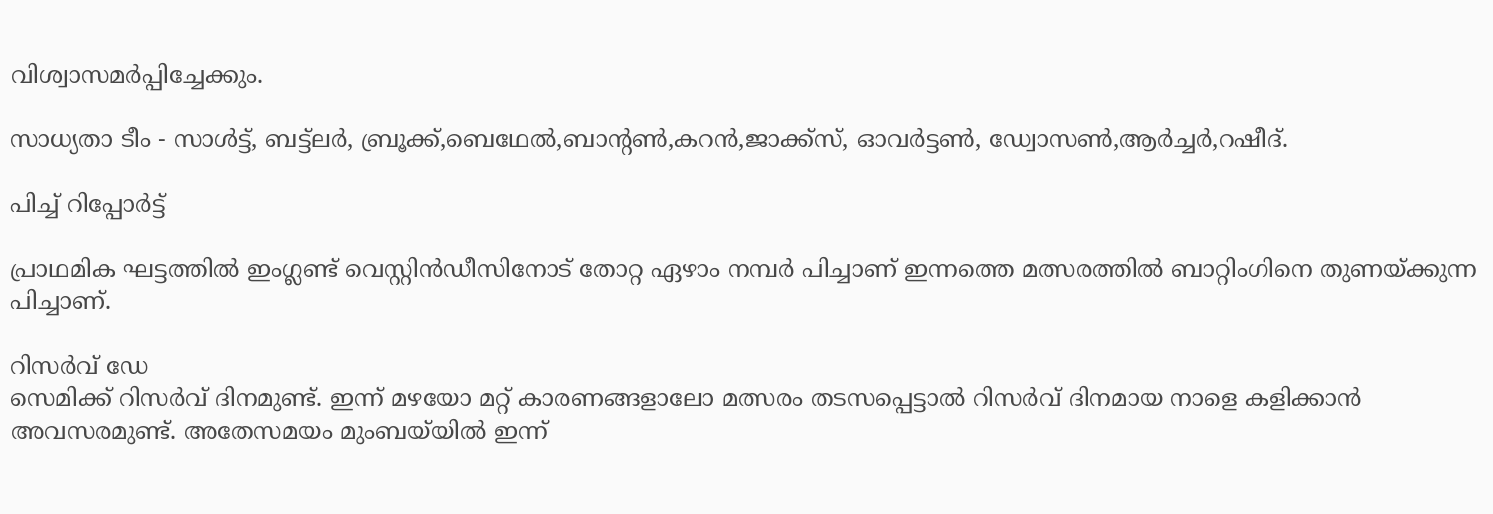വിശ്വാസമർപ്പിച്ചേക്കും.

സാധ്യതാ ടീം - സാൾട്ട്, ബട്ട്‌ലർ, ബ്രൂക്ക്,ബെഥേൽ,ബാന്റൺ,കറൻ,ജാ‌ക്ക്‌സ്, ഓവർട്ടൺ, ഡ്വോസൺ,ആർച്ചർ,റഷീദ്.

പിച്ച് റിപ്പോർട്ട്

പ്രാഥമിക ഘട്ടത്തിൽ ഇംഗ്ലണ്ട് വെസ്റ്റിൻഡീസിനോട് തോറ്റ ഏഴാം നമ്പർ പിച്ചാണ് ഇന്നത്തെ മത്സരത്തിൽ ബാറ്റിംഗിനെ തുണയ്‌ക്കുന്ന പിച്ചാണ്.

റിസർവ് ഡേ
സെമിക്ക് റിസർവ് ദിനമുണ്ട്. ഇന്ന് മഴയോ മറ്റ് കാരണങ്ങളാലോ മത്സരം തടസപ്പെട്ടാൽ റിസർവ് ദിനമായ നാളെ കളിക്കാൻ അവസരമുണ്ട്. അതേസമയം മുംബയ്‌യിൽ ഇന്ന്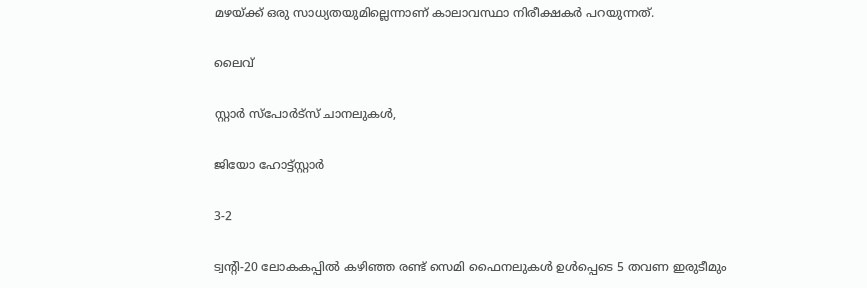മഴയ്‌ക്ക് ഒരു സാധ്യതയുമില്ലെന്നാണ് കാലാവസ്ഥാ നിരീക്ഷകർ പറയുന്നത്.

ലൈവ്

സ്റ്റാർ സ്‌പോർട്സ് ചാനലുകൾ,

ജിയോ ഹോട്ട്‌സ്റ്റാർ

3-2

ട്വന്റി-20 ലോകകപ്പിൽ കഴി‌ഞ്ഞ രണ്ട് സെമി ഫൈനലുകൾ ഉൾപ്പെടെ 5 തവണ ഇരുടീമും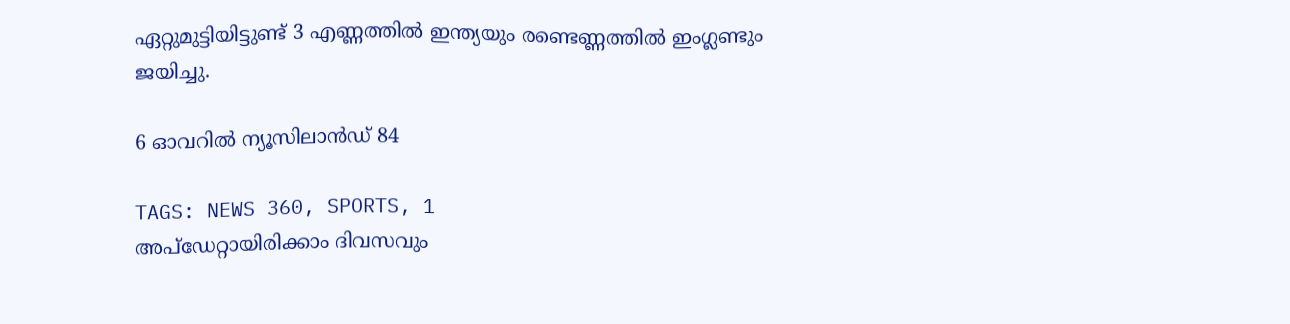ഏറ്റുമുട്ടിയിട്ടുണ്ട് 3 എണ്ണത്തിൽ ഇന്ത്യയും രണ്ടെണ്ണത്തിൽ ഇംഗ്ലണ്ടും ജയിച്ചു.

6 ഓവറിൽ ന്യൂസിലാൻഡ് 84

TAGS: NEWS 360, SPORTS, 1
അപ്ഡേറ്റായിരിക്കാം ദിവസവും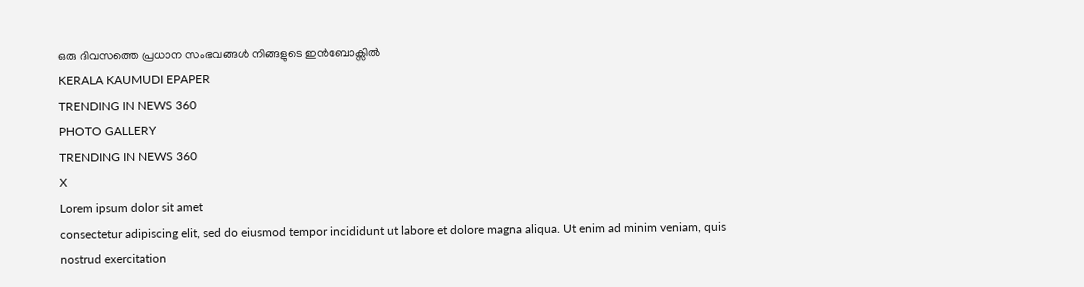ഒരു ദിവസത്തെ പ്രധാന സംഭവങ്ങൾ നിങ്ങളുടെ ഇൻബോക്സിൽ
KERALA KAUMUDI EPAPER
TRENDING IN NEWS 360
PHOTO GALLERY
TRENDING IN NEWS 360
X
Lorem ipsum dolor sit amet
consectetur adipiscing elit, sed do eiusmod tempor incididunt ut labore et dolore magna aliqua. Ut enim ad minim veniam, quis nostrud exercitation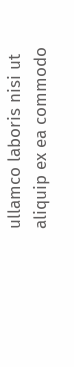ullamco laboris nisi ut aliquip ex ea commodo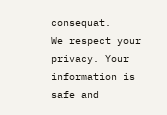consequat.
We respect your privacy. Your information is safe and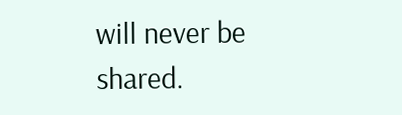will never be shared.